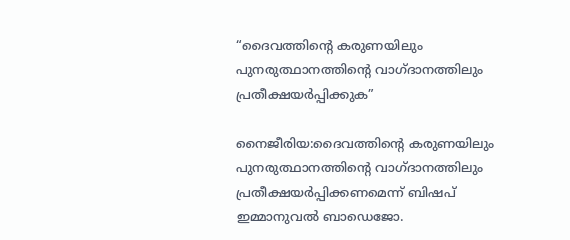“ദൈവത്തിന്റെ കരുണയിലും പുനരുത്ഥാനത്തിന്റെ വാഗ്ദാനത്തിലും പ്രതീക്ഷയര്‍പ്പിക്കുക”

നൈജീരിയ:ദൈവത്തിന്റെ കരുണയിലും പുനരുത്ഥാനത്തിന്റെ വാഗ്ദാനത്തിലും പ്രതീക്ഷയര്‍പ്പിക്കണമെന്ന് ബിഷപ് ഇമ്മാനുവല്‍ ബാഡെജോ.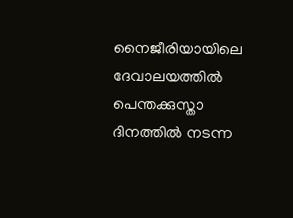നൈജീരിയായിലെ ദേവാലയത്തില്‍ പെന്തക്കുസ്താ ദിനത്തില്‍ നടന്ന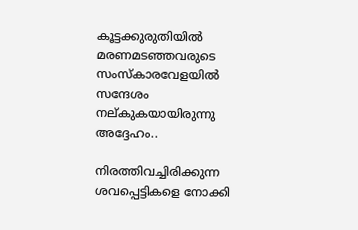കൂട്ടക്കുരുതിയില്‍ മരണമടഞ്ഞവരുടെ സംസ്‌കാരവേളയില്‍ സന്ദേശം നല്കുകയായിരുന്നു അദ്ദേഹം..

നിരത്തിവച്ചിരിക്കുന്ന ശവപ്പെട്ടികളെ നോക്കി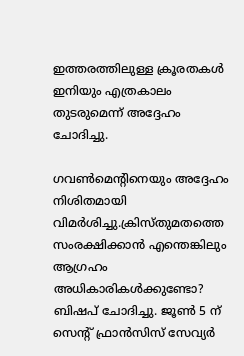ഇത്തരത്തിലുള്ള ക്രൂരതകള്‍ ഇനിയും എത്രകാലം തുടരുമെന്ന് അദ്ദേഹം ചോദിച്ചു.

ഗവണ്‍മെന്റിനെയും അദ്ദേഹം നിശിതമായി വിമര്‍ശിച്ചു.ക്രിസ്തുമതത്തെ സംരക്ഷിക്കാന്‍ എന്തെങ്കിലും ആഗ്രഹം അധികാരികള്‍ക്കുണ്ടോ? ബിഷപ് ചോദിച്ചു. ജൂണ്‍ 5 ന് സെന്റ് ഫ്രാന്‍സിസ് സേവ്യര്‍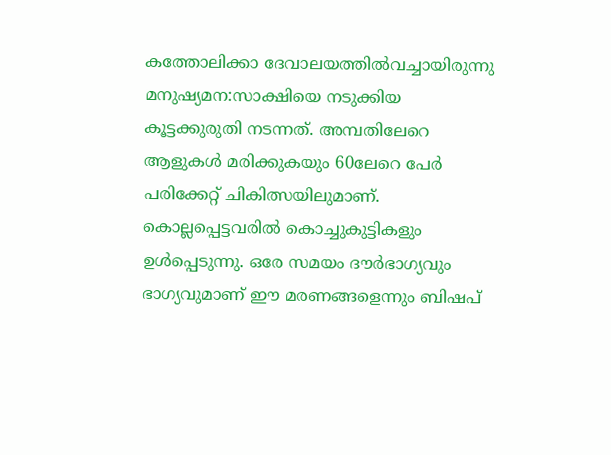കത്തോലിക്കാ ദേവാലയത്തില്‍വച്ചായിരുന്നു മനുഷ്യമന:സാക്ഷിയെ നടുക്കിയ കൂട്ടക്കുരുതി നടന്നത്. അമ്പതിലേറെ ആളുകള്‍ മരിക്കുകയും 60ലേറെ പേര്‍ പരിക്കേറ്റ് ചികിത്സയിലുമാണ്. കൊല്ലപ്പെട്ടവരില്‍ കൊച്ചുകുട്ടികളും ഉള്‍പ്പെടുന്നു. ഒരേ സമയം ദൗര്‍ഭാഗ്യവും ഭാഗ്യവുമാണ് ഈ മരണങ്ങളെന്നും ബിഷപ്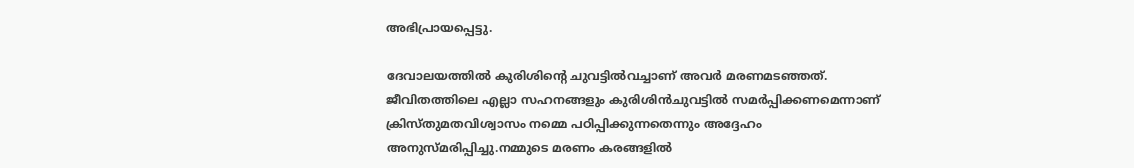അഭിപ്രായപ്പെട്ടു.

ദേവാലയത്തില്‍ കുരിശിന്റെ ചുവട്ടില്‍വച്ചാണ് അവര്‍ മരണമടഞ്ഞത്. ജീവിതത്തിലെ എല്ലാ സഹനങ്ങളും കുരിശിന്‍ചുവട്ടില്‍ സമര്‍പ്പിക്കണമെന്നാണ് ക്രിസ്തുമതവിശ്വാസം നമ്മെ പഠിപ്പിക്കുന്നതെന്നും അദ്ദേഹം അനുസ്മരിപ്പിച്ചു.നമ്മുടെ മരണം കരങ്ങളില്‍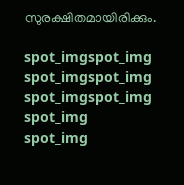സുരക്ഷിതമായിരിക്കും.

spot_imgspot_img
spot_imgspot_img
spot_imgspot_img
spot_img
spot_img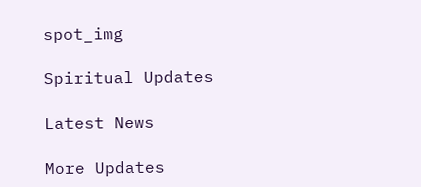spot_img

Spiritual Updates

Latest News

More Updates